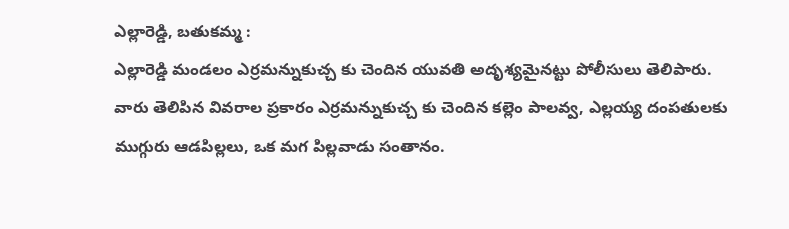ఎల్లారెడ్డి, బతుకమ్మ :
ఎల్లారెడ్డి మండలం ఎర్రమన్నుకుచ్చ కు చెందిన యువతి అదృశ్యమైనట్టు పోలీసులు తెలిపారు. వారు తెలిపిన వివరాల ప్రకారం ఎర్రమన్నుకుచ్చ కు చెందిన కల్లెం పాలవ్వ, ఎల్లయ్య దంపతులకు ముగ్గురు ఆడపిల్లలు, ఒక మగ పిల్లవాడు సంతానం.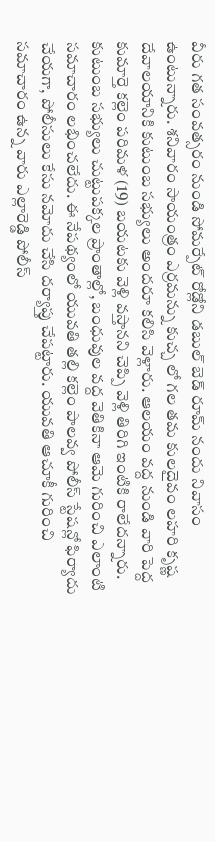వీరు గత సంవత్సరం నుండి సోమర్పేట్ రోడ్లోని డబుల్ బెడ్ రూమ్ నందు నివాసం ఉంటున్నారు. శనివారం సాయంత్రం ఎర్రమన్ను కుచ్చ లో గల తమ కులదైవం లహరి కృష్ణ దేవాలయానికి కుటుంబ సభ్యులు అందరూ కలిసి వెళ్లారు. ఆలయం వద్ద నుండి వారి పెద్ద కుమార్తె కల్లెం పరిమళ (19) బయటకు వెళ్లి వస్తానని చెప్పి వెళ్లి తిరిగి ఇంటికి రాలేదన్నారు. కుటుంబ సభ్యులు చుట్టుపక్కల ప్రాంతాల్లో, బంధువుల వద్ద వెతికినా ఆమె గురించి ఎలాంటి సమాచారం లభించలేదు. ఈ నేపథ్యంలో యువతి తల్లి కల్లెం పాలవ్వ పోలీస్ స్టేషన్లో ఫిర్యాదు చేయగా, పోలీసులు కేసు నమోదు చేసి దర్యాప్తు చేపట్టారు. యువతి ఆచూకీ గురించి సమాచారం ఉన్న వారు ఎల్లారెడ్డి పోలీస్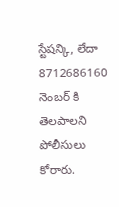స్టేషన్కి, లేదా 8712686160 నెంబర్ కి తెలపాలని పోలీసులు కోరారు.